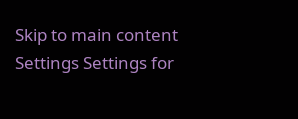Skip to main content
Settings Settings for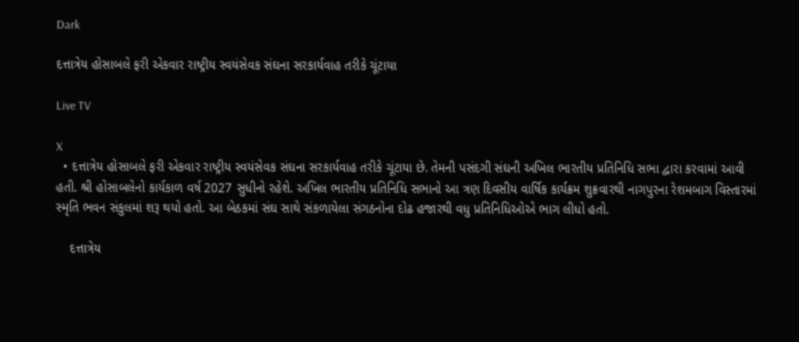Dark

દત્તાત્રેય હોસાબલે ફરી એકવાર રાષ્ટ્રીય સ્વયંસેવક સંઘના સરકાર્યવાહ તરીકે ચૂંટાયા

Live TV

X
  • દત્તાત્રેય હોસાબલે ફરી એકવાર રાષ્ટ્રીય સ્વયંસેવક સંઘના સરકાર્યવાહ તરીકે ચૂંટાયા છે. તેમની પસંદગી સંઘની અખિલ ભારતીય પ્રતિનિધિ સભા દ્વારા કરવામાં આવી હતી. શ્રી હોસાબલેનો કાર્યકાળ વર્ષ 2027 સુધીનો રહેશે. અખિલ ભારતીય પ્રતિનિધિ સભાનો આ ત્રણ દિવસીય વાર્ષિક કાર્યક્રમ શુક્રવારથી નાગપુરના રેશમબાગ વિસ્તારમાં સ્મૃતિ ભવન સંકુલમાં શરૂ થયો હતો. આ બેઠકમાં સંઘ સાથે સંકળાયેલા સંગઠનોના દોઢ હજારથી વધુ પ્રતિનિધિઓએ ભાગ લીધો હતો.

    દત્તાત્રેય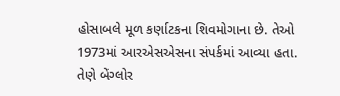હોસાબલે મૂળ કર્ણાટકના શિવમોગાના છે. તેઓ 1973માં આરએસએસના સંપર્કમાં આવ્યા હતા. તેણે બેંગ્લોર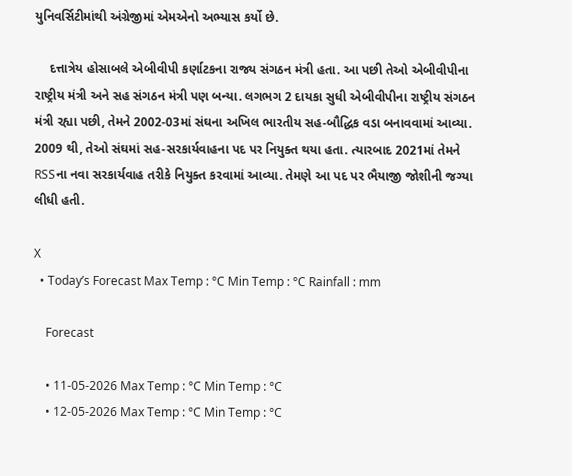યુનિવર્સિટીમાંથી અંગ્રેજીમાં એમએનો અભ્યાસ કર્યો છે.

    દત્તાત્રેય હોસાબલે એબીવીપી કર્ણાટકના રાજ્ય સંગઠન મંત્રી હતા. આ પછી તેઓ એબીવીપીના રાષ્ટ્રીય મંત્રી અને સહ સંગઠન મંત્રી પણ બન્યા. લગભગ 2 દાયકા સુધી એબીવીપીના રાષ્ટ્રીય સંગઠન મંત્રી રહ્યા પછી, તેમને 2002-03માં સંઘના અખિલ ભારતીય સહ-બૌદ્ધિક વડા બનાવવામાં આવ્યા. 2009 થી, તેઓ સંઘમાં સહ-સરકાર્યવાહના પદ પર નિયુક્ત થયા હતા. ત્યારબાદ 2021માં તેમને RSSના નવા સરકાર્યવાહ તરીકે નિયુક્ત કરવામાં આવ્યા. તેમણે આ પદ પર ભૈયાજી જોશીની જગ્યા લીધી હતી.

X
  • Today’s Forecast Max Temp : °C Min Temp : °C Rainfall : mm

    Forecast

    • 11-05-2026 Max Temp : °C Min Temp : °C
    • 12-05-2026 Max Temp : °C Min Temp : °C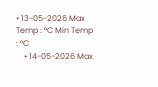• 13-05-2026 Max Temp : °C Min Temp : °C
    • 14-05-2026 Max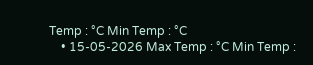Temp : °C Min Temp : °C
    • 15-05-2026 Max Temp : °C Min Temp :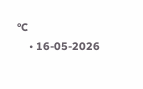°C
    • 16-05-2026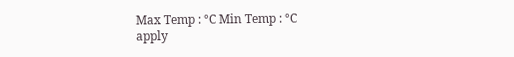Max Temp : °C Min Temp : °C
apply